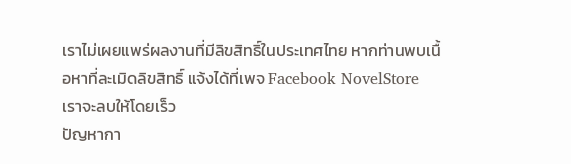เราไม่เผยแพร่ผลงานที่มีลิขสิทธิ์ในประเทศไทย หากท่านพบเนื้อหาที่ละเมิดลิขสิทธิ์ แจ้งได้ที่เพจ Facebook NovelStore เราจะลบให้โดยเร็ว
ปัญหากา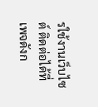รใช้งานเว็บไซต์ ติดต่อได้ที่เพจดังก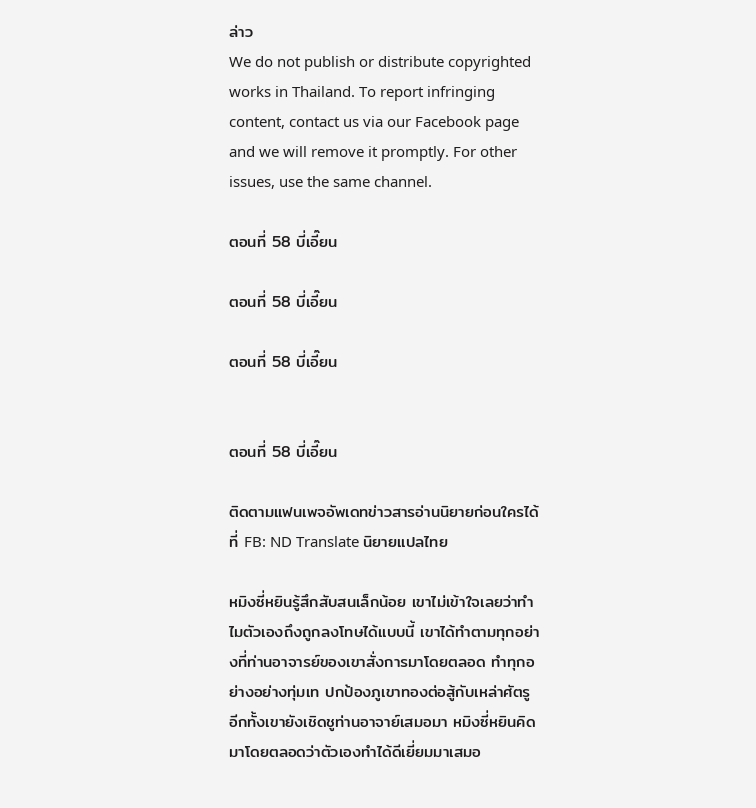ล่าว
We do not publish or distribute copyrighted works in Thailand. To report infringing content, contact us via our Facebook page and we will remove it promptly. For other issues, use the same channel.

ตอนที่ 58 บี่เอี๊ยน

ตอนที่ 58 บี่เอี๊ยน

ตอนที่ 58 บี่เอี๊ยน


ตอนที่ 58 บี่เอี๊ยน

ติดตามแฟนเพจอัพเดทข่าวสารอ่านนิยายก่อนใครได้ที่ FB: ND Translate นิยายแปลไทย

หมิงซี่หยินรู้สึกสับสนเล็กน้อย เขาไม่เข้าใจเลยว่าทำไมตัวเองถึงถูกลงโทษได้แบบนี้ เขาได้ทำตามทุกอย่างที่ท่านอาจารย์ของเขาสั่งการมาโดยตลอด ทำทุกอย่างอย่างทุ่มเท ปกป้องภูเขาทองต่อสู้กับเหล่าศัตรู อีกทั้งเขายังเชิดชูท่านอาจาย์เสมอมา หมิงซี่หยินคิดมาโดยตลอดว่าตัวเองทำได้ดีเยี่ยมมาเสมอ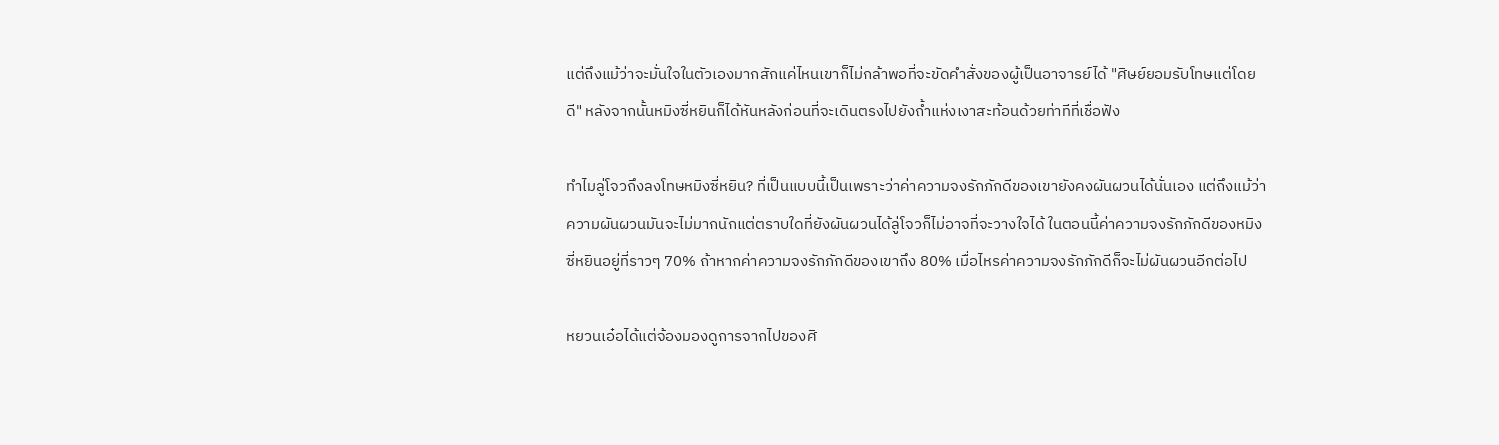แต่ถึงแม้ว่าจะมั่นใจในตัวเองมากสักแค่ไหนเขาก็ไม่กล้าพอที่จะขัดคำสั่งของผู้เป็นอาจารย์ได้ "ศิษย์ยอมรับโทษแต่โดยดี" หลังจากนั้นหมิงซี่หยินก็ได้หันหลังก่อนที่จะเดินตรงไปยังถ้ำแห่งเงาสะท้อนด้วยท่าทีที่เชื่อฟัง

ทำไมลู่โจวถึงลงโทษหมิงซี่หยิน? ที่เป็นแบบนี้เป็นเพราะว่าค่าความจงรักภักดีของเขายังคงผันผวนได้นั่นเอง แต่ถึงแม้ว่าความผันผวนมันจะไม่มากนักแต่ตราบใดที่ยังผันผวนได้ลู่โจวก็ไม่อาจที่จะวางใจได้ ในตอนนี้ค่าความจงรักภักดีของหมิงซี่หยินอยู่ที่ราวๆ 70% ถ้าหากค่าความจงรักภักดีของเขาถึง 80% เมื่อไหรค่าความจงรักภักดีก็จะไม่ผันผวนอีกต่อไป

หยวนเอ๋อได้แต่จ้องมองดูการจากไปของศิ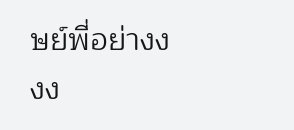ษย์พี่อย่างงงง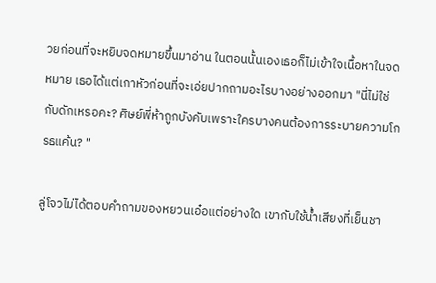วยก่อนที่จะหยิบจดหมายขึ้นมาอ่าน ในตอนนั้นเองเธอก็ไม่เข้าใจเนื้อหาในจดหมาย เธอได้แต่เกาหัวก่อนที่จะเอ่ยปากถามอะไรบางอย่างออกมา "นี่ไม่ใช่กับดักเหรอคะ? ศิษย์พี่ห้าถูกบังคับเพราะใครบางคนต้องการระบายความโกรธแค้น? "

ลู่โจวไม่ได้ตอบคำถามของหยวนเอ๋อแต่อย่างใด เขากับใช้น้ำเสียงที่เย็นชา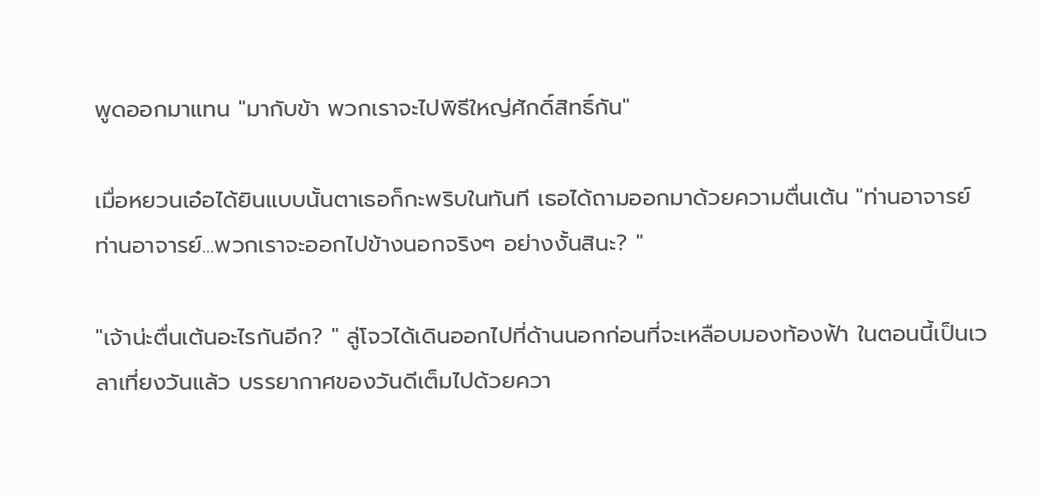พูดออกมาแทน "มากับข้า พวกเราจะไปพิธีใหญ่ศักดิ์สิทธิ์กัน"

เมื่อหยวนเอ๋อได้ยินแบบนั้นตาเธอก็กะพริบในทันที เธอได้ถามออกมาด้วยความตื่นเต้น "ท่านอาจารย์ ท่านอาจารย์...พวกเราจะออกไปข้างนอกจริงๆ อย่างงั้นสินะ? "

"เจ้าน่ะตื่นเต้นอะไรกันอีก? " ลู่โจวได้เดินออกไปที่ด้านนอกก่อนที่จะเหลือบมองท้องฟ้า ในตอนนี้เป็นเวลาเที่ยงวันแล้ว บรรยากาศของวันดีเต็มไปด้วยควา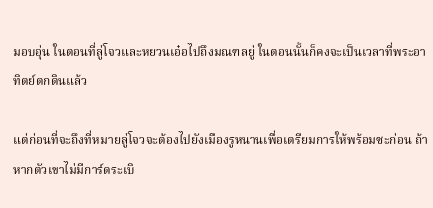มอบอุ่น ในตอนที่ลู่โจวและหยวนเอ๋อไปถึงมณฑลยู่ ในตอนนั้นก็คงจะเป็นเวลาที่พระอาทิตย์ตกดินแล้ว

แต่ก่อนที่จะถึงที่หมายลู่โจวจะต้องไปยังเมืองรูหนานเพื่อเตรียมการให้พร้อมซะก่อน ถ้าหากตัวเขาไม่มีการ์ดระเบิ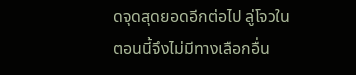ดจุดสุดยอดอีกต่อไป ลู่โจวในตอนนี้จึงไม่มีทางเลือกอื่น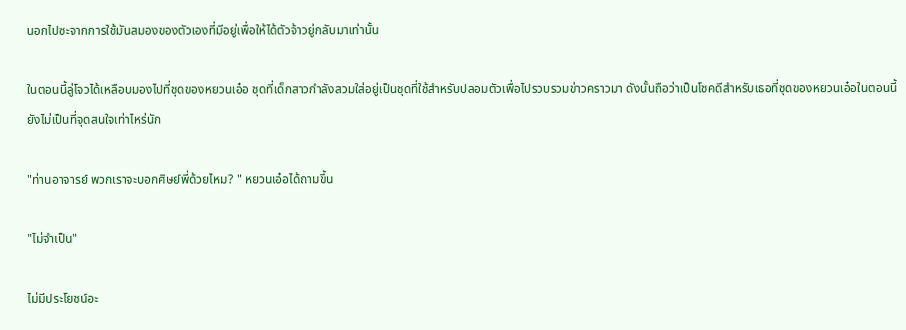นอกไปซะจากการใช้มันสมองของตัวเองที่มีอยู่เพื่อให้ได้ตัวจ้าวยู่กลับมาเท่านั้น

ในตอนนี้ลู่โจวได้เหลือบมองไปที่ชุดของหยวนเอ๋อ ชุดที่เด็กสาวกำลังสวมใส่อยู่เป็นชุดที่ใช้สำหรับปลอมตัวเพื่อไปรวบรวมข่าวคราวมา ดังนั้นถือว่าเป็นโชคดีสำหรับเธอที่ชุดของหยวนเอ๋อในตอนนี้ยังไม่เป็นที่จุดสนใจเท่าไหร่นัก

"ท่านอาจารย์ พวกเราจะบอกศิษย์พี่ด้วยไหม? " หยวนเอ๋อได้ถามขึ้น

"ไม่จำเป็น"

ไม่มีประโยชน์อะ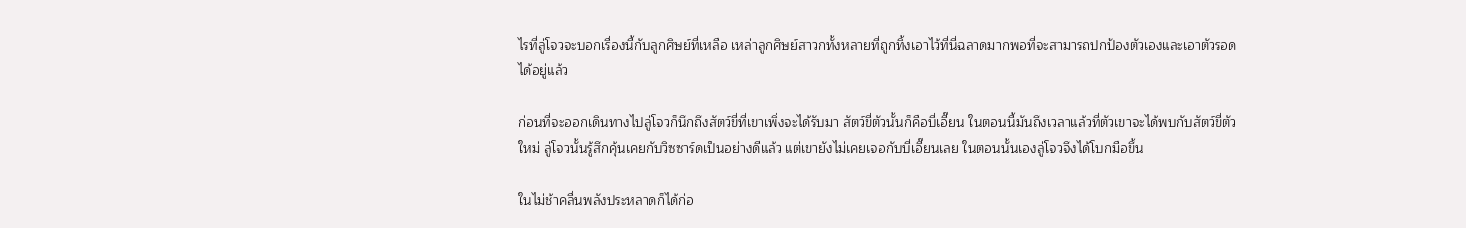ไรที่ลู่โจวจะบอกเรื่องนี้กับลูกศิษย์ที่เหลือ เหล่าลูกศิษย์สาวกทั้งหลายที่ถูกทิ้งเอาไว้ที่นี่ฉลาดมากพอที่จะสามารถปกป้องตัวเองและเอาตัวรอดได้อยู่แล้ว

ก่อนที่จะออกเดินทางไปลู่โจวก็นึกถึงสัตว์ขี่ที่เขาเพิ่งจะได้รับมา สัตว์ขี่ตัวนั้นก็คือบี่เอี๊ยน ในตอนนี้มันถึงเวลาแล้วที่ตัวเขาจะได้พบกับสัตว์ขี่ตัวใหม่ ลู่โจวนั้นรู้สึกคุ้นเคยกับวิซซาร์ดเป็นอย่างดีแล้ว แต่เขายังไม่เคยเจอกับบี่เอี๊ยนเลย ในตอนนั้นเองลู่โจวจึงได้โบกมือขึ้น

ในไม่ช้าคลื่นพลังประหลาดก็ได้ก่อ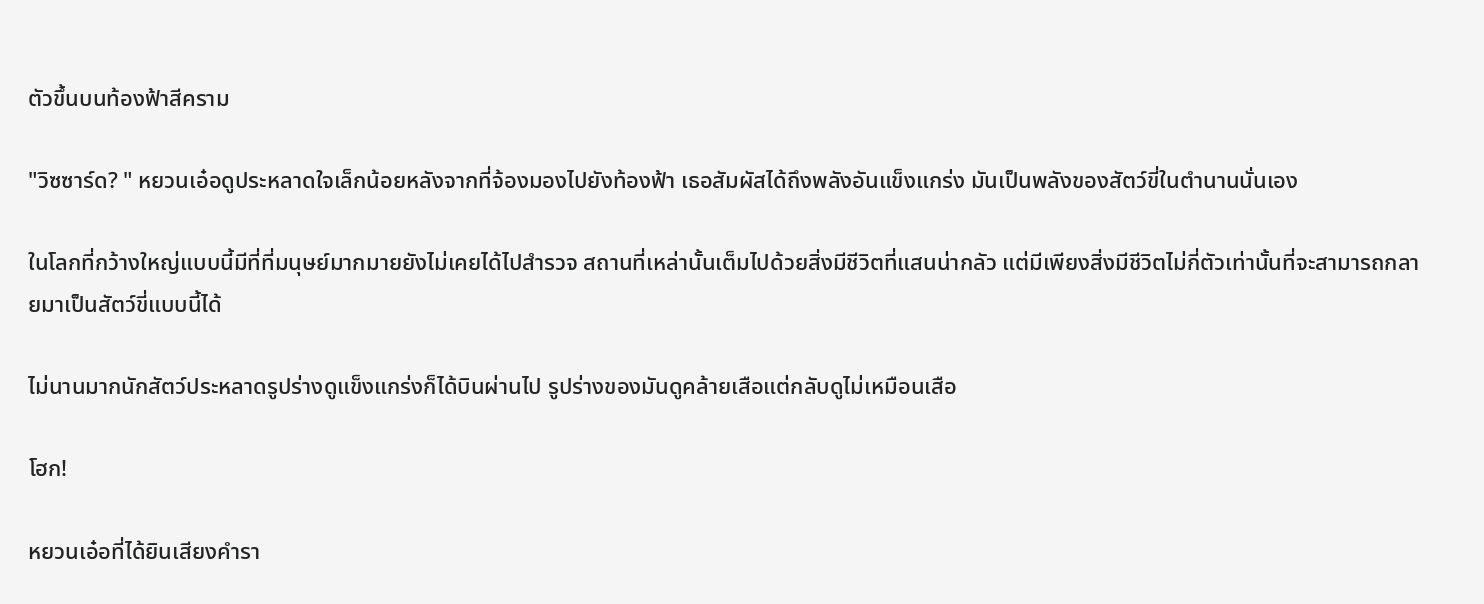ตัวขึ้นบนท้องฟ้าสีคราม

"วิซซาร์ด? " หยวนเอ๋อดูประหลาดใจเล็กน้อยหลังจากที่จ้องมองไปยังท้องฟ้า เธอสัมผัสได้ถึงพลังอันแข็งแกร่ง มันเป็นพลังของสัตว์ขี่ในตำนานนั่นเอง

ในโลกที่กว้างใหญ่แบบนี้มีที่ที่มนุษย์มากมายยังไม่เคยได้ไปสำรวจ สถานที่เหล่านั้นเต็มไปด้วยสิ่งมีชีวิตที่แสนน่ากลัว แต่มีเพียงสิ่งมีชีวิตไม่กี่ตัวเท่านั้นที่จะสามารถกลายมาเป็นสัตว์ขี่แบบนี้ได้

ไม่นานมากนักสัตว์ประหลาดรูปร่างดูแข็งแกร่งก็ได้บินผ่านไป รูปร่างของมันดูคล้ายเสือแต่กลับดูไม่เหมือนเสือ

โฮก!

หยวนเอ๋อที่ได้ยินเสียงคำรา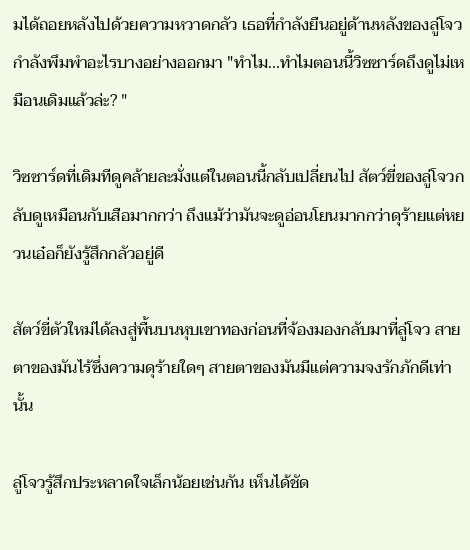มได้ถอยหลังไปด้วยความหวาดกลัว เธอที่กำลังยืนอยู่ด้านหลังของลู่โจวกำลังพึมพำอะไรบางอย่างออกมา "ทำไม...ทำไมตอนนี้วิซซาร์ดถึงดูไม่เหมือนเดิมแล้วล่ะ? "

วิซซาร์ดที่เดิมทีดูคล้ายละมั่งแต่ในตอนนี้กลับเปลี่ยนไป สัตว์ขี่ของลู่โจวกลับดูเหมือนกับเสือมากกว่า ถึงแม้ว่ามันจะดูอ่อนโยนมากกว่าดุร้ายแต่หยวนเอ๋อก็ยังรู้สึกกลัวอยู่ดี

สัตว์ขี่ตัวใหม่ได้ลงสู่พื้นบนหุบเขาทองก่อนที่จ้องมองกลับมาที่ลู่โจว สายตาของมันไร้ซึ่งความดุร้ายใดๆ สายตาของมันมีแต่ความจงรักภักดีเท่านั้น

ลู่โจวรู้สึกประหลาดใจเล็กน้อยเช่นกัน เห็นได้ชัด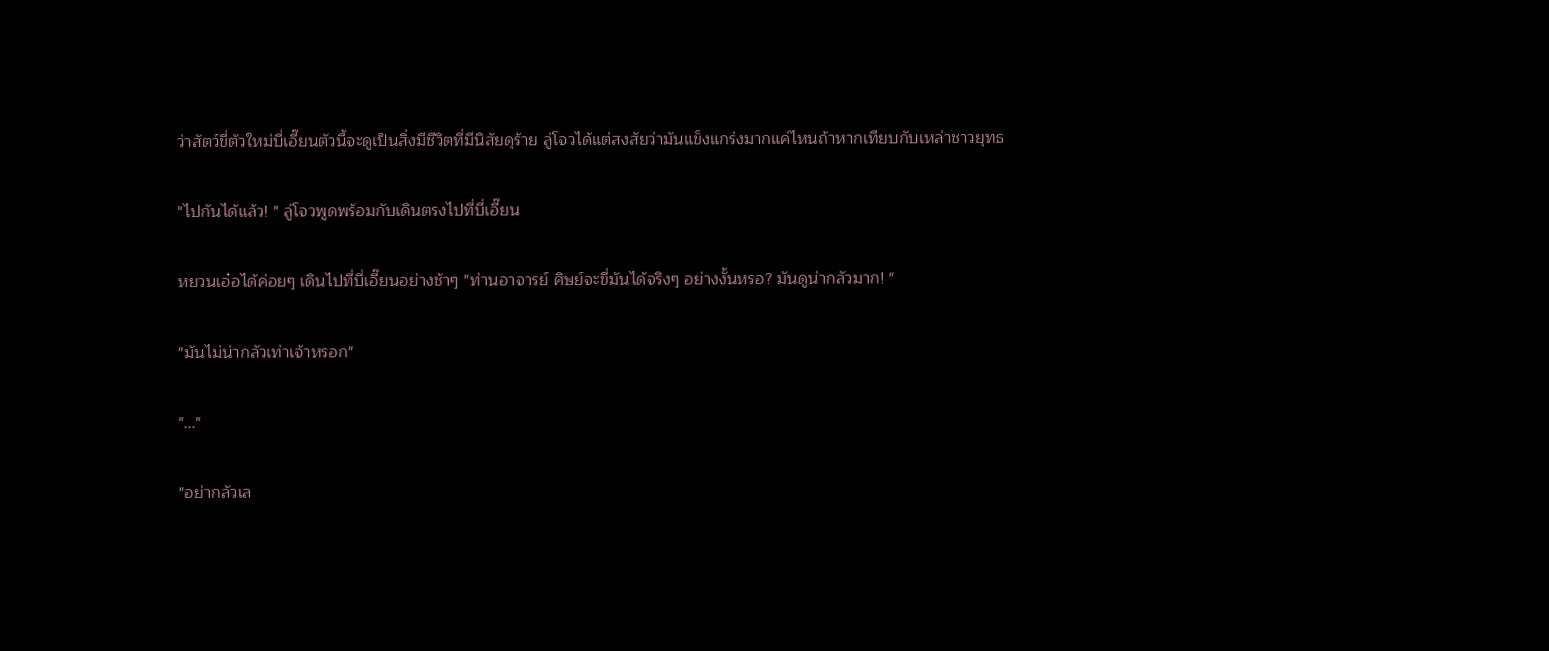ว่าสัตว์ขี่ตัวใหม่บี่เอี๊ยนตัวนี้จะดูเป็นสิ่งมีชีวิตที่มีนิสัยดุร้าย ลู่โจวได้แต่สงสัยว่ามันแข็งแกร่งมากแค่ไหนถ้าหากเทียบกับเหล่าชาวยุทธ

"ไปกันได้แล้ว! " ลู่โจวพูดพร้อมกับเดินตรงไปที่บี่เอี๊ยน

หยวนเอ๋อได้ค่อยๆ เดินไปที่บี่เอี๊ยนอย่างช้าๆ "ท่านอาจารย์ ศิษย์จะขี่มันได้จริงๆ อย่างงั้นหรอ? มันดูน่ากลัวมาก! "

"มันไม่น่ากลัวเท่าเจ้าหรอก"

"..."

"อย่ากลัวเล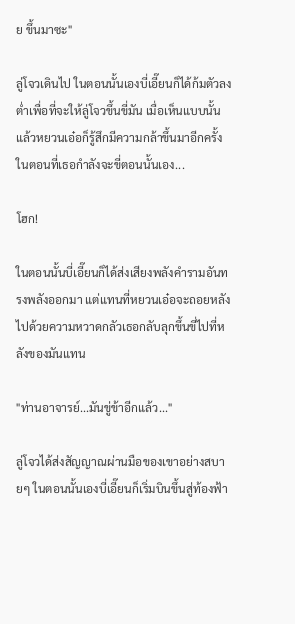ย ขึ้นมาซะ"

ลู่โจวเดินไป ในตอนนั้นเองบี่เอี๊ยนก็ได้ก้มตัวลงต่ำเพื่อที่จะให้ลู่โจวขึ้นขี่มัน เมื่อเห็นแบบนั้นแล้วหยวนเอ๋อก็รู้สึกมีความกล้าขึ้นมาอีกครั้ง ในตอนที่เธอกำลังจะขี่ตอนนั้นเอง...

โฮก!

ในตอนนั้นบี่เอี๊ยนก็ได้ส่งเสียงพลังคำรามอันทรงพลังออกมา แต่แทนที่หยวนเอ๋อจะถอยหลังไปด้วยความหวาดกลัวเธอกลับลุกขึ้นขี่ไปที่หลังของมันแทน

"ท่านอาจารย์...มันขู่ข้าอีกแล้ว..."

ลู่โจวได้ส่งสัญญาณผ่านมือของเขาอย่างสบายๆ ในตอนนั้นเองบี่เอี๊ยนก็เริ่มบินขึ้นสู่ท้องฟ้า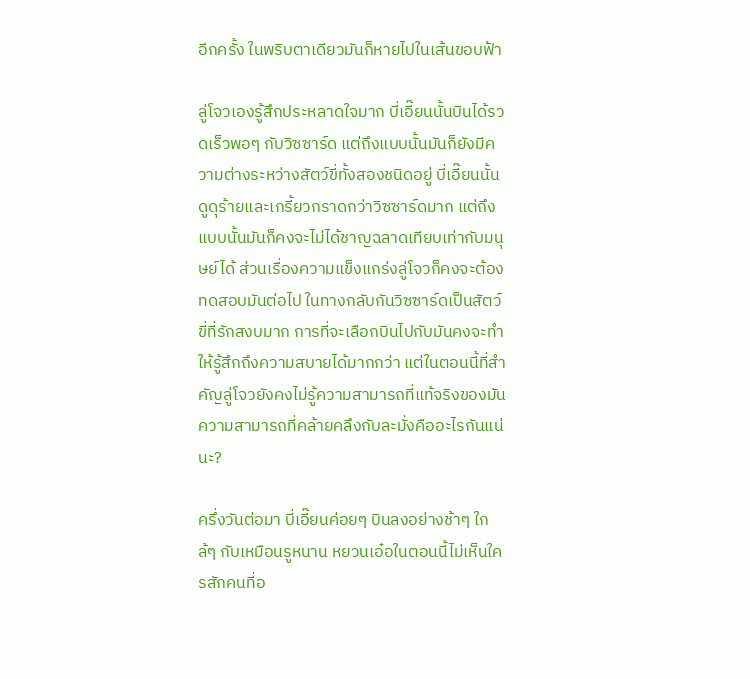อีกครั้ง ในพริบตาเดียวมันก็หายไปในเส้นขอบฟ้า

ลู่โจวเองรู้สึกประหลาดใจมาก บี่เอี๊ยนนั้นบินได้รวดเร็วพอๆ กับวิซซาร์ด แต่ถึงแบบนั้นมันก็ยังมีความต่างระหว่างสัตว์ขี่ทั้งสองชนิดอยู่ บี่เอี๊ยนนั้นดูดุร้ายและเกรี้ยวกราดกว่าวิซซาร์ดมาก แต่ถึงแบบนั้นมันก็คงจะไม่ได้ชาญฉลาดเทียบเท่ากับมนุษย์ได้ ส่วนเรื่องความแข็งแกร่งลู่โจวก็คงจะต้องทดสอบมันต่อไป ในทางกลับกันวิซซาร์ดเป็นสัตว์ขี่ที่รักสงบมาก การที่จะเลือกบินไปกับมันคงจะทำให้รู้สึกถึงความสบายได้มากกว่า แต่ในตอนนี้ที่สำคัญลู่โจวยังคงไม่รู้ความสามารถที่แท้จริงของมัน ความสามารถที่คล้ายคลึงกับละมั่งคืออะไรกันแน่นะ?

ครึ่งวันต่อมา บี่เอี๊ยนค่อยๆ บินลงอย่างช้าๆ ใกล้ๆ กับเหมือนรูหนาน หยวนเอ๋อในตอนนี้ไม่เห็นใครสักคนที่อ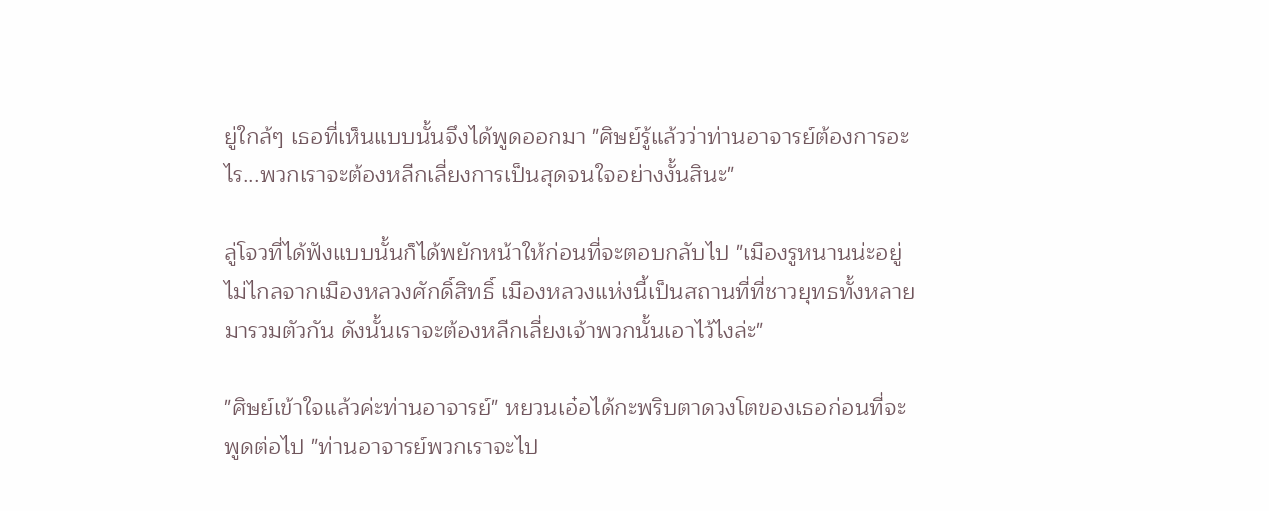ยู่ใกล้ๆ เธอที่เห็นแบบนั้นจึงได้พูดออกมา "ศิษย์รู้แล้วว่าท่านอาจารย์ต้องการอะไร...พวกเราจะต้องหลีกเลี่ยงการเป็นสุดจนใจอย่างงั้นสินะ"

ลู่โจวที่ได้ฟังแบบนั้นก็ได้พยักหน้าให้ก่อนที่จะตอบกลับไป "เมืองรูหนานน่ะอยู่ไม่ไกลจากเมืองหลวงศักดิ์สิทธิ์ เมืองหลวงแห่งนี้เป็นสถานที่ที่ชาวยุทธทั้งหลายมารวมตัวกัน ดังนั้นเราจะต้องหลีกเลี่ยงเจ้าพวกนั้นเอาไว้ไงล่ะ"

"ศิษย์เข้าใจแล้วค่ะท่านอาจารย์" หยวนเอ๋อได้กะพริบตาดวงโตของเธอก่อนที่จะพูดต่อไป "ท่านอาจารย์พวกเราจะไป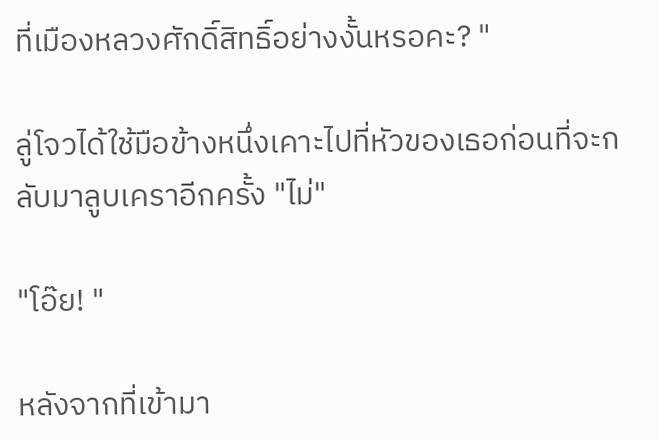ที่เมืองหลวงศักดิ์สิทธิ์อย่างงั้นหรอคะ? "

ลู่โจวได้ใช้มือข้างหนึ่งเคาะไปที่หัวของเธอก่อนที่จะกลับมาลูบเคราอีกครั้ง "ไม่"

"โอ๊ย! "

หลังจากที่เข้ามา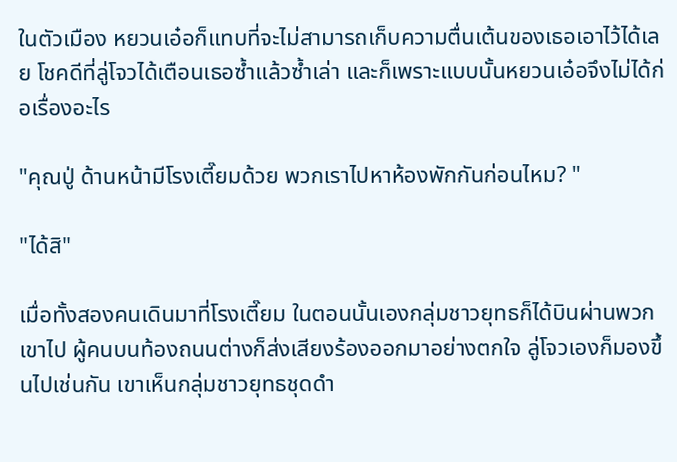ในตัวเมือง หยวนเอ๋อก็แทบที่จะไม่สามารถเก็บความตื่นเต้นของเธอเอาไว้ได้เลย โชคดีที่ลู่โจวได้เตือนเธอซ้ำแล้วซ้ำเล่า และก็เพราะแบบนั้นหยวนเอ๋อจึงไม่ได้ก่อเรื่องอะไร

"คุณปู่ ด้านหน้ามีโรงเตี๊ยมด้วย พวกเราไปหาห้องพักกันก่อนไหม? "

"ได้สิ"

เมื่อทั้งสองคนเดินมาที่โรงเตี๊ยม ในตอนนั้นเองกลุ่มชาวยุทธก็ได้บินผ่านพวกเขาไป ผู้คนบนท้องถนนต่างก็ส่งเสียงร้องออกมาอย่างตกใจ ลู่โจวเองก็มองขึ้นไปเช่นกัน เขาเห็นกลุ่มชาวยุทธชุดดำ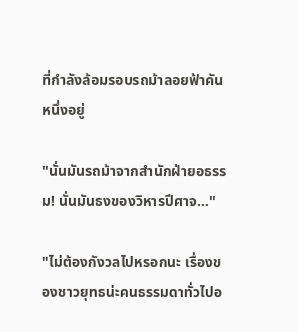ที่กำลังล้อมรอบรถม้าลอยฟ้าคันหนึ่งอยู่

"นั่นมันรถม้าจากสำนักฝ่ายอธรรม! นั่นมันธงของวิหารปีศาจ..."

"ไม่ต้องกังวลไปหรอกนะ เรื่องของชาวยุทธน่ะคนธรรมดาทั่วไปอ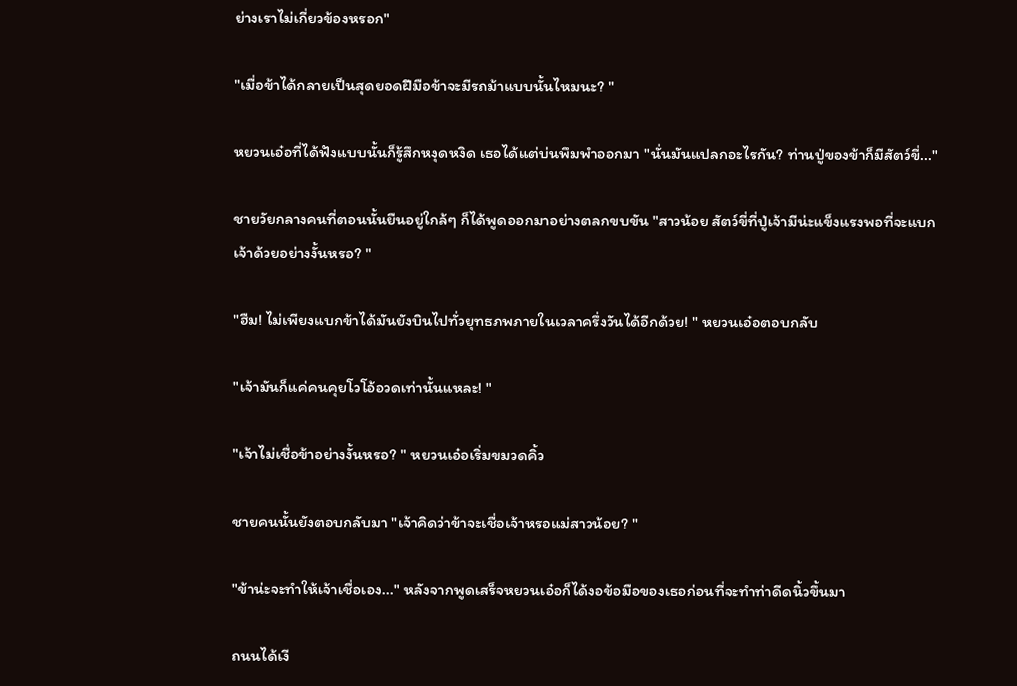ย่างเราไม่เกี่ยวข้องหรอก"

"เมื่อข้าได้กลายเป็นสุดยอดฝีมือข้าจะมีรถม้าแบบนั้นไหมนะ? "

หยวนเอ๋อที่ได้ฟังแบบนั้นก็รู้สึกหงุดหงิด เธอได้แต่บ่นพึมพำออกมา "นั่นมันแปลกอะไรกัน? ท่านปู่ของข้าก็มีสัตว์ขี่..."

ชายวัยกลางคนที่ตอนนั้นยืนอยู่ใกล้ๆ ก็ได้พูดออกมาอย่างตลกขบขัน "สาวน้อย สัตว์ขี่ที่ปู่เจ้ามีน่ะแข็งแรงพอที่จะแบกเจ้าด้วยอย่างงั้นหรอ? "

"ฮืม! ไม่เพียงแบกข้าได้มันยังบินไปทั่วยุทธภพภายในเวลาครึ่งวันได้อีกด้วย! " หยวนเอ๋อตอบกลับ

"เจ้ามันก็แค่คนคุยโวโอ้อวดเท่านั้นแหละ! "

"เจ้าไม่เชื่อข้าอย่างงั้นหรอ? " หยวนเอ๋อเริ่มขมวดคิ้ว

ชายคนนั้นยังตอบกลับมา "เจ้าคิดว่าข้าจะเชื่อเจ้าหรอแม่สาวน้อย? "

"ข้าน่ะจะทำให้เจ้าเชื่อเอง..." หลังจากพูดเสร็จหยวนเอ๋อก็ได้งอข้อมือของเธอก่อนที่จะทำท่าดีดนิ้วขึ้นมา

ถนนได้เงี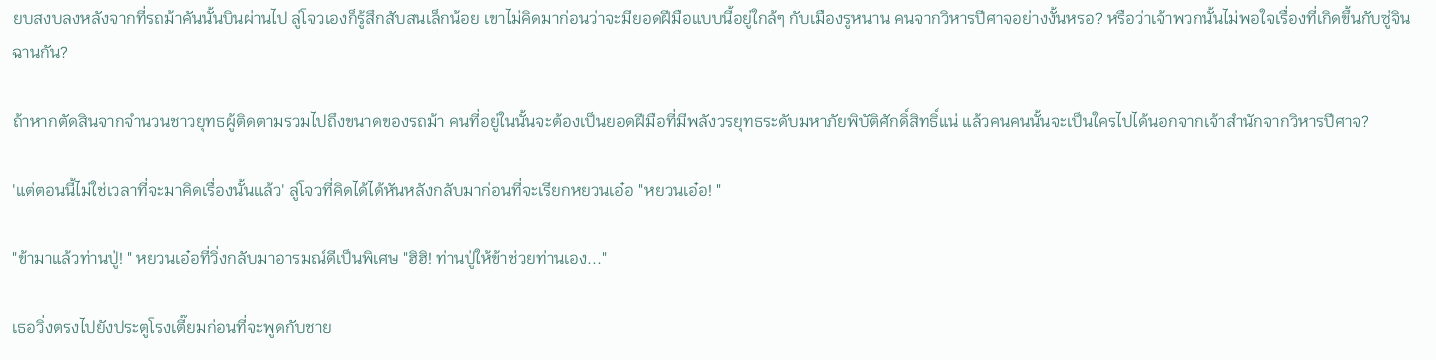ยบสงบลงหลังจากที่รถม้าคันนั้นบินผ่านไป ลู่โจวเองก็รู้สึกสับสนเล็กน้อย เขาไม่คิดมาก่อนว่าจะมียอดฝีมือแบบนี้อยู่ใกล้ๆ กับเมืองรูหนาน คนจากวิหารปีศาจอย่างงั้นหรอ? หรือว่าเจ้าพวกนั้นไม่พอใจเรื่องที่เกิดขึ้นกับซู่จินฉานกัน?

ถ้าหากตัดสินจากจำนวนชาวยุทธผู้ติดตามรวมไปถึงขนาดของรถม้า คนที่อยู่ในนั้นจะต้องเป็นยอดฝีมือที่มีพลังวรยุทธระดับมหาภัยพิบัติศักดิ์สิทธิ์แน่ แล้วคนคนนั้นจะเป็นใครไปได้นอกจากเจ้าสำนักจากวิหารปีศาจ?

'แต่ตอนนี้ไม่ใช่เวลาที่จะมาคิดเรื่องนั้นแล้ว' ลู่โจวที่คิดได้ได้หันหลังกลับมาก่อนที่จะเรียกหยวนเอ๋อ "หยวนเอ๋อ! "

"ข้ามาแล้วท่านปู่! " หยวนเอ๋อที่วิ่งกลับมาอารมณ์ดีเป็นพิเศษ "ฮิฮิ! ท่านปู่ให้ข้าช่วยท่านเอง..."

เธอวิ่งตรงไปยังประตูโรงเตี๊ยมก่อนที่จะพูดกับชาย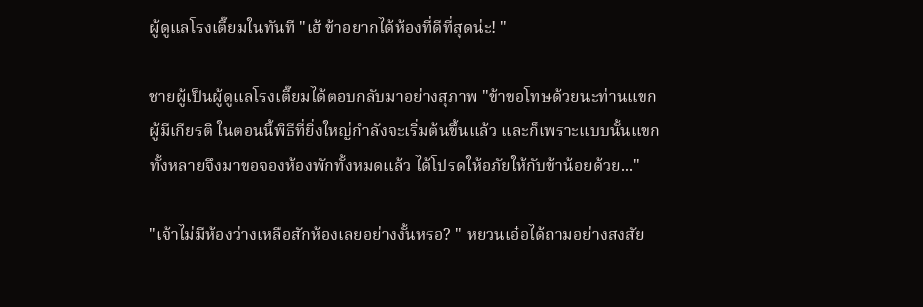ผู้ดูแลโรงเตี๊ยมในทันที "เฮ้ ข้าอยากได้ห้องที่ดีที่สุดน่ะ! "

ชายผู้เป็นผู้ดูแลโรงเตี๊ยมได้ตอบกลับมาอย่างสุภาพ "ข้าขอโทษด้วยนะท่านแขกผู้มีเกียรติ ในตอนนี้พิธีที่ยิ่งใหญ่กำลังจะเริ่มต้นขึ้นแล้ว และก็เพราะแบบนั้นแขกทั้งหลายจึงมาขอจองห้องพักทั้งหมดแล้ว ได้โปรดให้อภัยให้กับข้าน้อยด้วย..."

"เจ้าไม่มีห้องว่างเหลือสักห้องเลยอย่างงั้นหรอ? " หยวนเอ๋อได้ถามอย่างสงสัย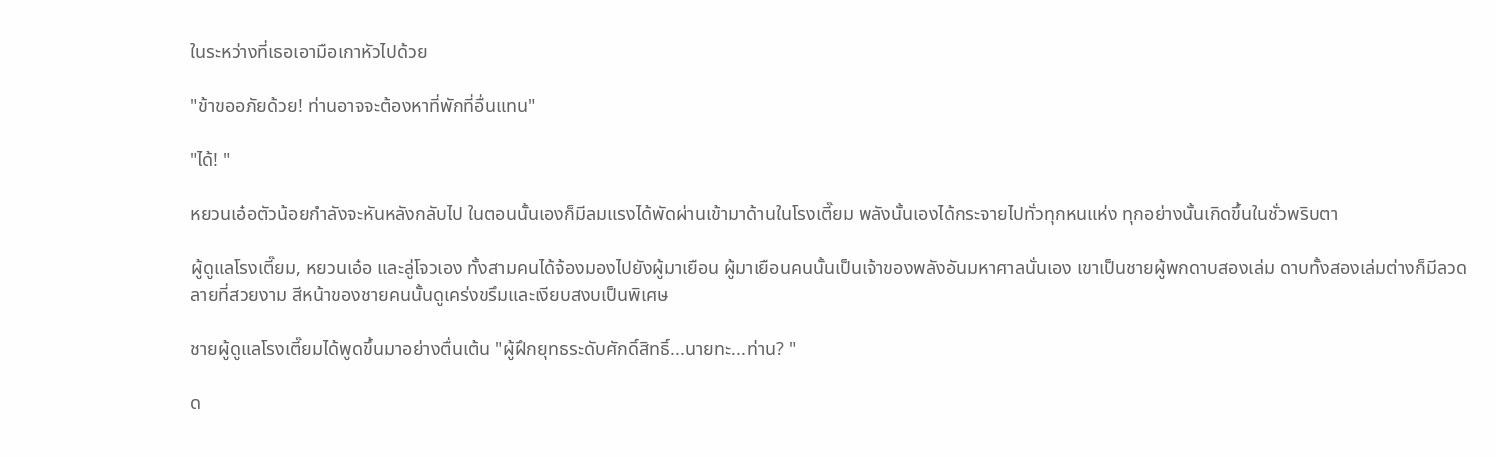ในระหว่างที่เธอเอามือเกาหัวไปด้วย

"ข้าขออภัยด้วย! ท่านอาจจะต้องหาที่พักที่อื่นแทน"

"ได้! "

หยวนเอ๋อตัวน้อยกำลังจะหันหลังกลับไป ในตอนนั้นเองก็มีลมแรงได้พัดผ่านเข้ามาด้านในโรงเตี๊ยม พลังนั้นเองได้กระจายไปทั่วทุกหนแห่ง ทุกอย่างนั้นเกิดขึ้นในชั่วพริบตา

ผู้ดูแลโรงเตี๊ยม, หยวนเอ๋อ และลู่โจวเอง ทั้งสามคนได้จ้องมองไปยังผู้มาเยือน ผู้มาเยือนคนนั้นเป็นเจ้าของพลังอันมหาศาลนั่นเอง เขาเป็นชายผู้พกดาบสองเล่ม ดาบทั้งสองเล่มต่างก็มีลวดลายที่สวยงาม สีหน้าของชายคนนั้นดูเคร่งขรึมและเงียบสงบเป็นพิเศษ

ชายผู้ดูแลโรงเตี๊ยมได้พูดขึ้นมาอย่างตื่นเต้น "ผู้ฝึกยุทธระดับศักดิ์สิทธิ์...นายทะ...ท่าน? "

ด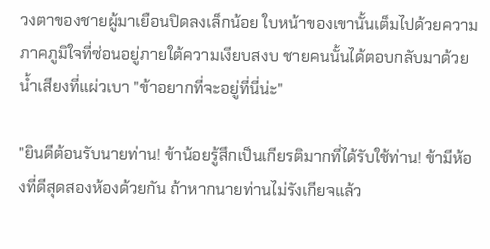วงตาของชายผู้มาเยือนปิดลงเล็กน้อย ใบหน้าของเขานั้นเต็มไปด้วยความภาคภูมิใจที่ซ่อนอยู่ภายใต้ความเงียบสงบ ชายคนนั้นได้ตอบกลับมาด้วยน้ำเสียงที่แผ่วเบา "ข้าอยากที่จะอยู่ที่นี่น่ะ"

"ยินดีต้อนรับนายท่าน! ข้าน้อยรู้สึกเป็นเกียรติมากที่ได้รับใช้ท่าน! ข้ามีห้องที่ดีสุดสองห้องด้วยกัน ถ้าหากนายท่านไม่รังเกียจแล้ว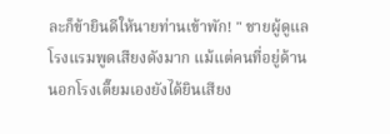ละก็ข้ายินดีให้นายท่านเข้าพัก! " ชายผู้ดูแลโรงแรมพูดเสียงดังมาก แม้แต่คนที่อยู่ด้านนอกโรงเตี๊ยมเองยังได้ยินเสียง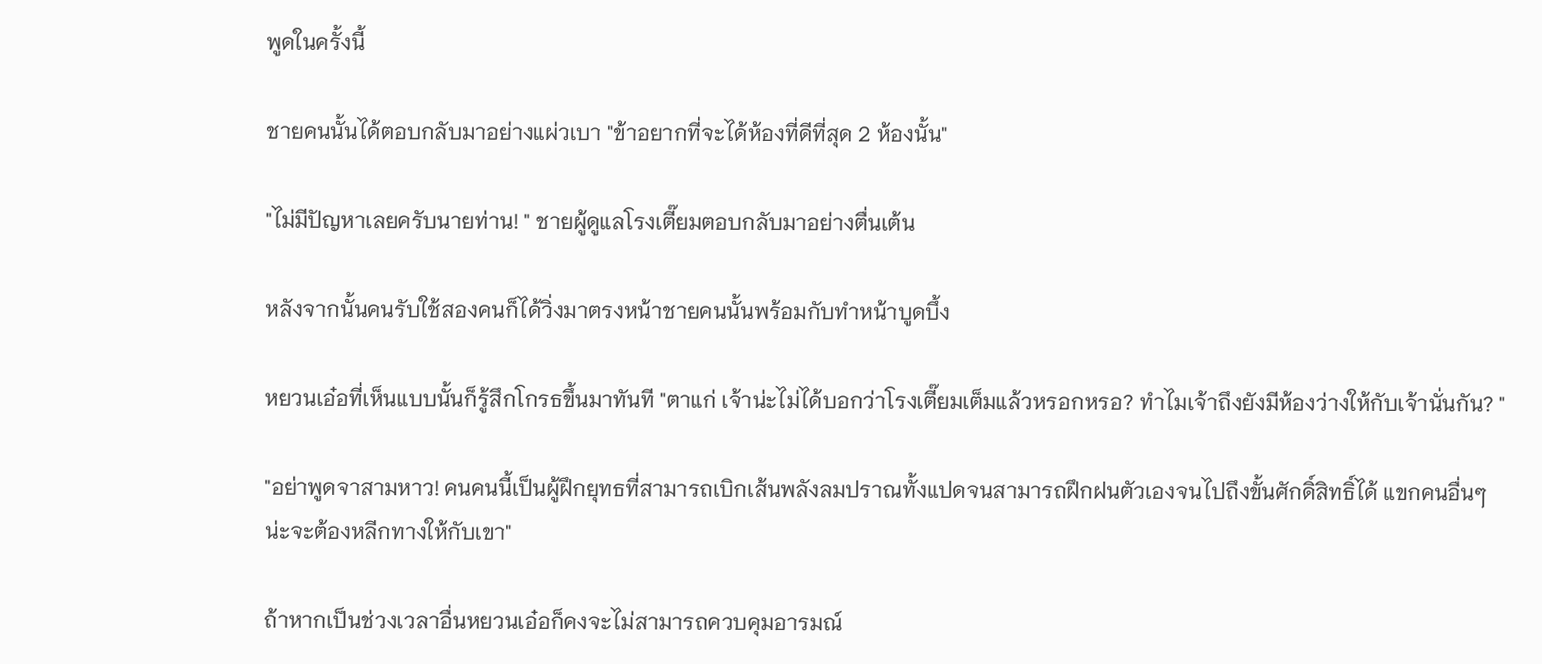พูดในครั้งนี้

ชายคนนั้นได้ตอบกลับมาอย่างแผ่วเบา "ข้าอยากที่จะได้ห้องที่ดีที่สุด 2 ห้องนั้น"

"ไม่มีปัญหาเลยครับนายท่าน! " ชายผู้ดูแลโรงเตี๊ยมตอบกลับมาอย่างตื่นเต้น

หลังจากนั้นคนรับใช้สองคนก็ได้วิ่งมาตรงหน้าชายคนนั้นพร้อมกับทำหน้าบูดบึ้ง

หยวนเอ๋อที่เห็นแบบนั้นก็รู้สึกโกรธขึ้นมาทันที "ตาแก่ เจ้าน่ะไม่ได้บอกว่าโรงเตี๊ยมเต็มแล้วหรอกหรอ? ทำไมเจ้าถึงยังมีห้องว่างให้กับเจ้านั่นกัน? "

"อย่าพูดจาสามหาว! คนคนนี้เป็นผู้ฝึกยุทธที่สามารถเบิกเส้นพลังลมปราณทั้งแปดจนสามารถฝึกฝนตัวเองจนไปถึงขั้นศักดิ์สิทธิ์ได้ แขกคนอื่นๆ น่ะจะต้องหลีกทางให้กับเขา"

ถ้าหากเป็นช่วงเวลาอื่นหยวนเอ๋อก็คงจะไม่สามารถควบคุมอารมณ์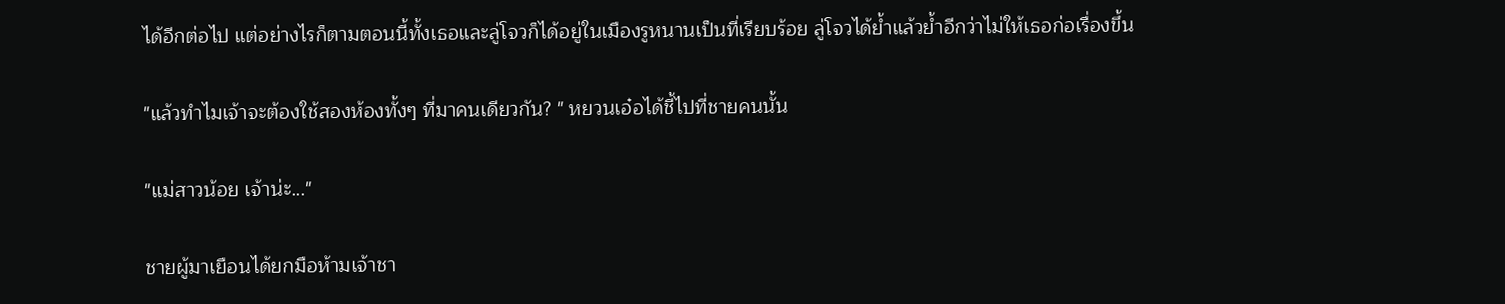ได้อีกต่อไป แต่อย่างไรก็ตามตอนนี้ทั้งเธอและลู่โจวก็ได้อยู่ในเมืองรูหนานเป็นที่เรียบร้อย ลู่โจวได้ย้ำแล้วย้ำอีกว่าไม่ให้เธอก่อเรื่องขึ้น

"แล้วทำไมเจ้าจะต้องใช้สองห้องทั้งๆ ที่มาคนเดียวกัน? " หยวนเอ๋อได้ชี้ไปที่ชายคนนั้น

"แม่สาวน้อย เจ้าน่ะ..."

ชายผู้มาเยือนได้ยกมือห้ามเจ้าชา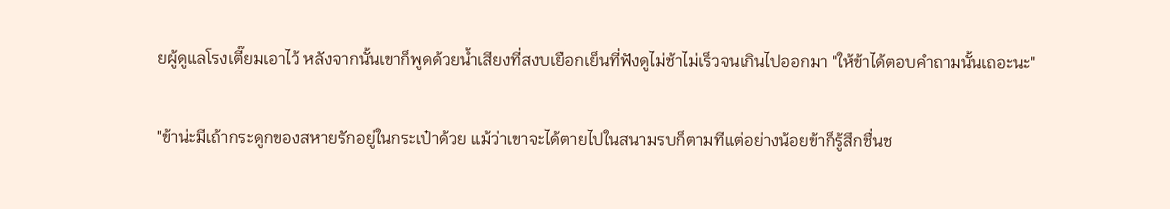ยผู้ดูแลโรงเตี๊ยมเอาไว้ หลังจากนั้นเขาก็พูดด้วยน้ำเสียงที่สงบเยือกเย็นที่ฟังดูไม่ช้าไม่เร็วจนเกินไปออกมา "ให้ข้าได้ตอบคำถามนั้นเถอะนะ"

"ข้าน่ะมีเถ้ากระดูกของสหายรักอยู่ในกระเป๋าด้วย แม้ว่าเขาจะได้ตายไปในสนามรบก็ตามทีแต่อย่างน้อยข้าก็รู้สึกชื่นช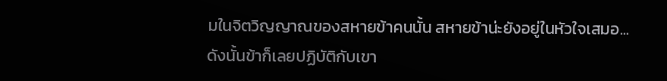มในจิตวิญญาณของสหายข้าคนนั้น สหายข้าน่ะยังอยู่ในหัวใจเสมอ...ดังนั้นข้าก็เลยปฏิบัติกับเขา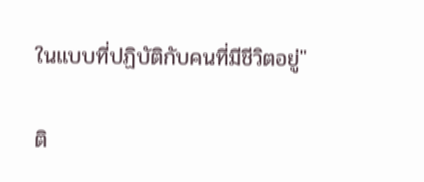ในแบบที่ปฏิบัติกับคนที่มีชีวิตอยู่"

ติ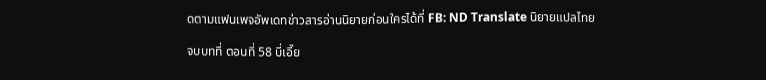ดตามแฟนเพจอัพเดทข่าวสารอ่านนิยายก่อนใครได้ที่ FB: ND Translate นิยายแปลไทย

จบบทที่ ตอนที่ 58 บี่เอี๊ย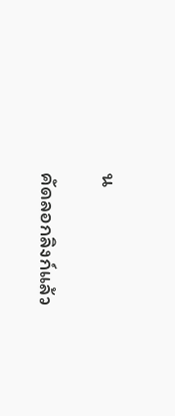น

คัดลอกลิงก์แล้ว